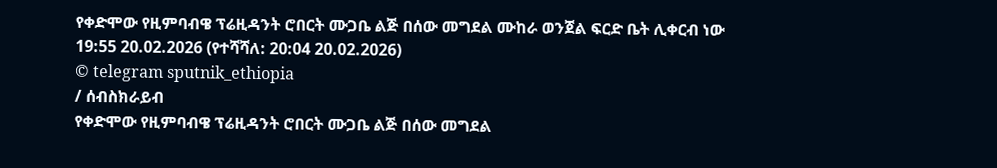የቀድሞው የዚምባብዌ ፕሬዚዳንት ሮበርት ሙጋቤ ልጅ በሰው መግደል ሙከራ ወንጀል ፍርድ ቤት ሊቀርብ ነው
19:55 20.02.2026 (የተሻሻለ: 20:04 20.02.2026)
© telegram sputnik_ethiopia
/ ሰብስክራይብ
የቀድሞው የዚምባብዌ ፕሬዚዳንት ሮበርት ሙጋቤ ልጅ በሰው መግደል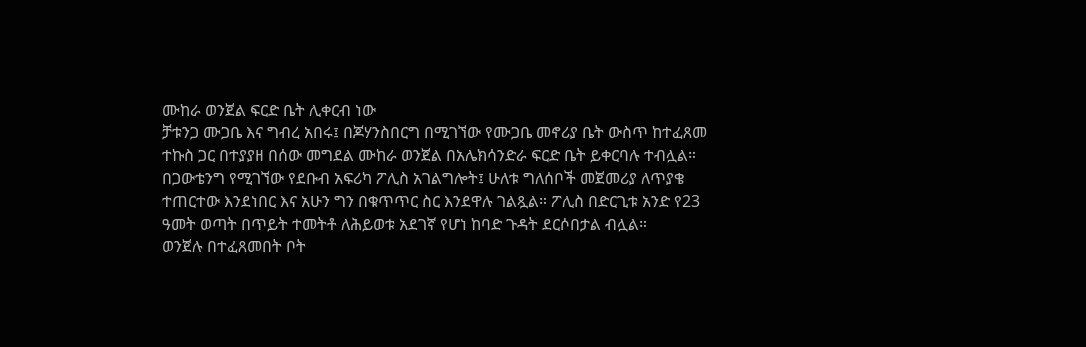ሙከራ ወንጀል ፍርድ ቤት ሊቀርብ ነው
ቻቱንጋ ሙጋቤ እና ግብረ አበሩ፤ በጆሃንስበርግ በሚገኘው የሙጋቤ መኖሪያ ቤት ውስጥ ከተፈጸመ ተኩስ ጋር በተያያዘ በሰው መግደል ሙከራ ወንጀል በአሌክሳንድራ ፍርድ ቤት ይቀርባሉ ተብሏል።
በጋውቴንግ የሚገኘው የደቡብ አፍሪካ ፖሊስ አገልግሎት፤ ሁለቱ ግለሰቦች መጀመሪያ ለጥያቄ ተጠርተው እንደነበር እና አሁን ግን በቁጥጥር ስር እንደዋሉ ገልጿል። ፖሊስ በድርጊቱ አንድ የ23 ዓመት ወጣት በጥይት ተመትቶ ለሕይወቱ አደገኛ የሆነ ከባድ ጉዳት ደርሶበታል ብሏል።
ወንጀሉ በተፈጸመበት ቦት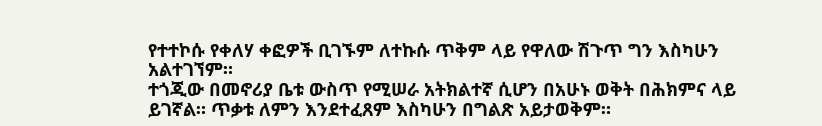የተተኮሱ የቀለሃ ቀፎዎች ቢገኙም ለተኩሱ ጥቅም ላይ የዋለው ሽጉጥ ግን እስካሁን አልተገኘም።
ተጎጂው በመኖሪያ ቤቱ ውስጥ የሚሠራ አትክልተኛ ሲሆን በአሁኑ ወቅት በሕክምና ላይ ይገኛል። ጥቃቱ ለምን እንደተፈጸም እስካሁን በግልጽ አይታወቅም።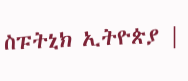ስፑትኒክ ኢትዮጵያ |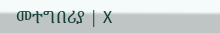መተግበሪያ | X